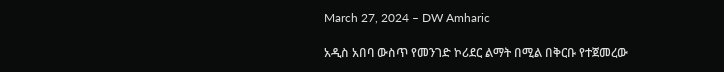March 27, 2024 – DW Amharic

አዲስ አበባ ውስጥ የመንገድ ኮሪደር ልማት በሚል በቅርቡ የተጀመረው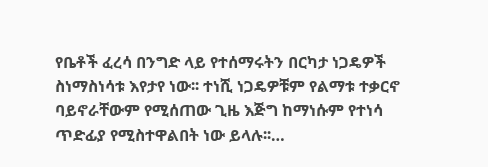የቤቶች ፈረሳ በንግድ ላይ የተሰማሩትን በርካታ ነጋዴዎች ስነማስነሳቱ እየታየ ነው፡፡ ተነሺ ነጋዴዎቹም የልማቱ ተቃርኖ ባይኖራቸውም የሚሰጠው ጊዜ እጅግ ከማነሱም የተነሳ ጥድፊያ የሚስተዋልበት ነው ይላሉ፡፡…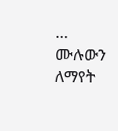… ሙሉውን ለማየት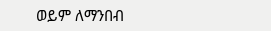ወይም ለማንበብ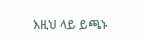እዚህ ላይ ይጫኑ